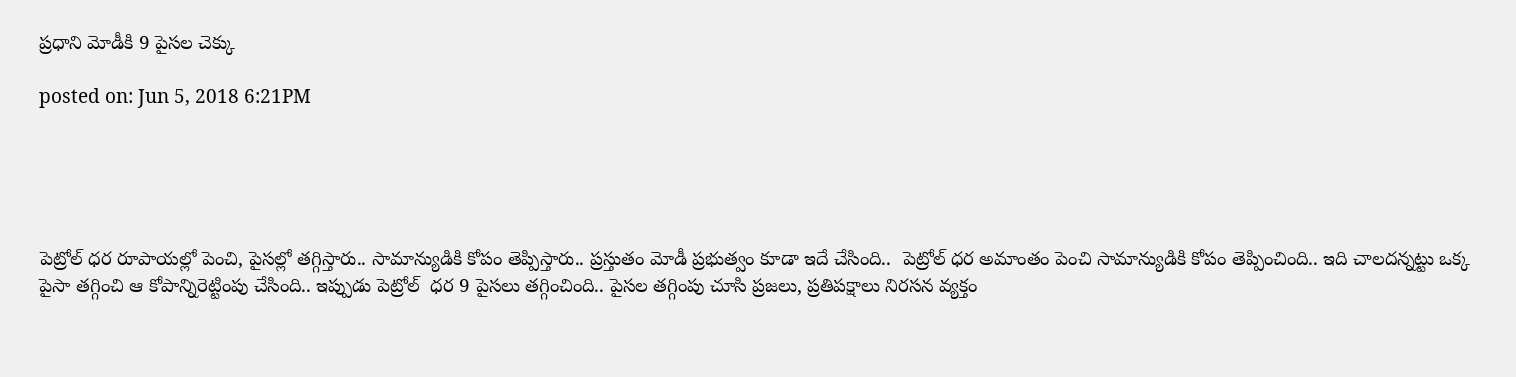ప్రధాని మోడీకి 9 పైసల చెక్కు

posted on: Jun 5, 2018 6:21PM





పెట్రోల్ ధర రూపాయల్లో పెంచి, పైసల్లో తగ్గిస్తారు.. సామాన్యుడికి కోపం తెప్పిస్తారు.. ప్రస్తుతం మోడీ ప్రభుత్వం కూడా ఇదే చేసింది..  పెట్రోల్ ధర అమాంతం పెంచి సామాన్యుడికి కోపం తెప్పించింది.. ఇది చాలదన్నట్టు ఒక్క పైసా తగ్గించి ఆ కోపాన్నిరెట్టింపు చేసింది.. ఇప్పుడు పెట్రోల్  ధర 9 పైసలు తగ్గించింది.. పైసల తగ్గింపు చూసి ప్రజలు, ప్రతిపక్షాలు నిరసన వ్యక్తం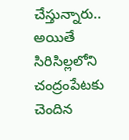చేస్తున్నారు.. అయితే సిరిసిల్లలోని చంద్రంపేటకు చెందిన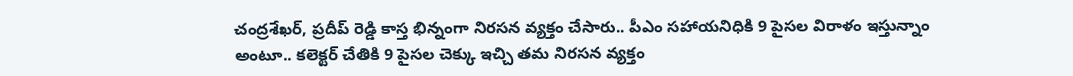చంద్రశేఖర్, ప్రదీప్ రెడ్డి కాస్త భిన్నంగా నిరసన వ్యక్తం చేసారు.. పీఎం సహాయనిధికి 9 పైసల విరాళం ఇస్తున్నాం అంటూ.. కలెక్టర్ చేతికి 9 పైసల చెక్కు ఇచ్చి తమ నిరసన వ్యక్తం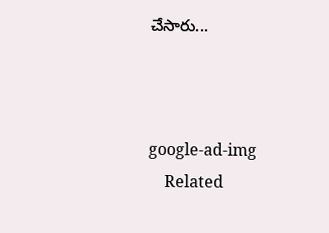చేసారు...



google-ad-img
    Related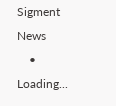Sigment News
    • Loading...